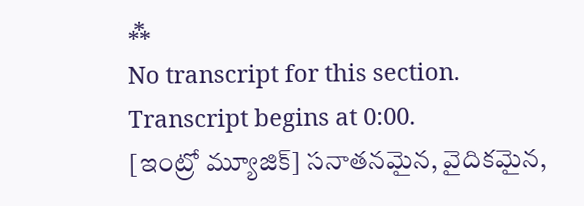⁂
No transcript for this section.
Transcript begins at 0:00.
[ఇంట్రో మ్యూజిక్] సనాతనమైన, వైదికమైన,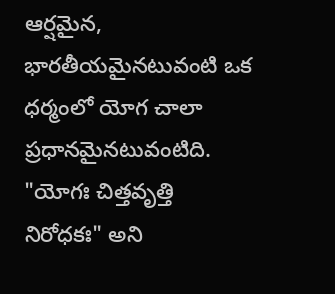ఆర్షమైన, భారతీయమైనటువంటి ఒక ధర్మంలో యోగ చాలా ప్రధానమైనటువంటిది. "యోగః చిత్తవృత్తి నిరోధకః" అని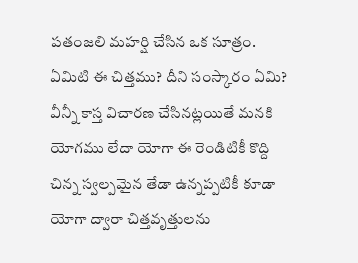పతంజలి మహర్షి చేసిన ఒక సూత్రం. ఏమిటి ఈ చిత్తము? దీని సంస్కారం ఏమి? వీన్నీ కాస్త విచారణ చేసినట్లయితే మనకి యోగము లేదా యోగా ఈ రెండిటికీ కొద్ది చిన్న స్వల్పమైన తేడా ఉన్నప్పటికీ కూడా యోగా ద్వారా చిత్తవృత్తులను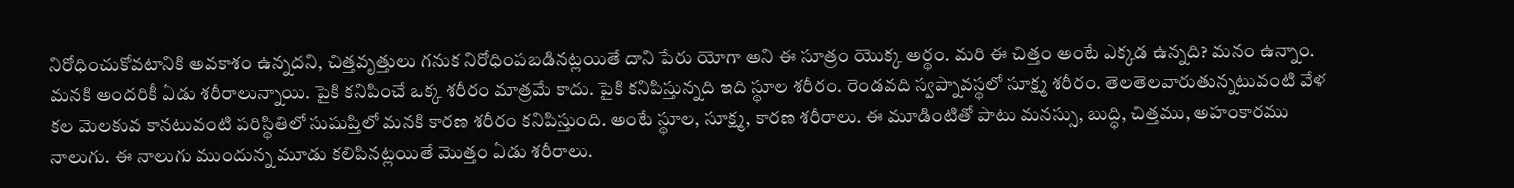నిరోధించుకోవటానికి అవకాశం ఉన్నదని, చిత్తవృత్తులు గనుక నిరోధింపబడినట్లయితే దాని పేరు యోగా అని ఈ సూత్రం యొక్క అర్థం. మరి ఈ చిత్తం అంటే ఎక్కడ ఉన్నది? మనం ఉన్నాం. మనకి అందరికీ ఏడు శరీరాలున్నాయి. పైకి కనిపించే ఒక్క శరీరం మాత్రమే కాదు. పైకి కనిపిస్తున్నది ఇది స్థూల శరీరం. రెండవది స్వప్నావస్థలో సూక్ష్మ శరీరం. తెలతెలవారుతున్నటువంటి వేళ కల మెలకువ కానటువంటి పరిస్థితిలో సుషుప్తిలో మనకి కారణ శరీరం కనిపిస్తుంది. అంటే స్థూల, సూక్ష్మ, కారణ శరీరాలు. ఈ మూడింటితో పాటు మనస్సు, బుద్ధి, చిత్తము, అహంకారము నాలుగు. ఈ నాలుగు ముందున్న మూడు కలిపినట్లయితే మొత్తం ఏడు శరీరాలు.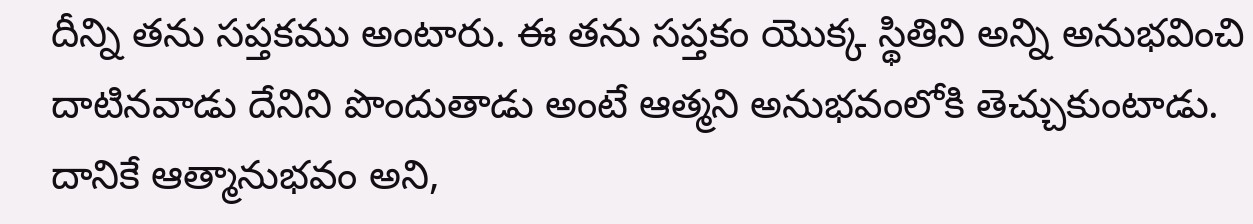దీన్ని తను సప్తకము అంటారు. ఈ తను సప్తకం యొక్క స్థితిని అన్ని అనుభవించి దాటినవాడు దేనిని పొందుతాడు అంటే ఆత్మని అనుభవంలోకి తెచ్చుకుంటాడు. దానికే ఆత్మానుభవం అని,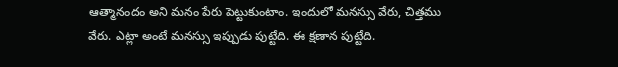ఆత్మానందం అని మనం పేరు పెట్టుకుంటాం. ఇందులో మనస్సు వేరు, చిత్తము వేరు. ఎట్లా అంటే మనస్సు ఇప్పుడు పుట్టేది. ఈ క్షణాన పుట్టేది.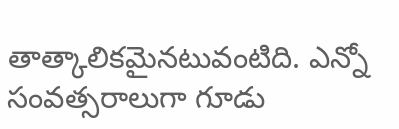తాత్కాలికమైనటువంటిది. ఎన్నో సంవత్సరాలుగా గూడు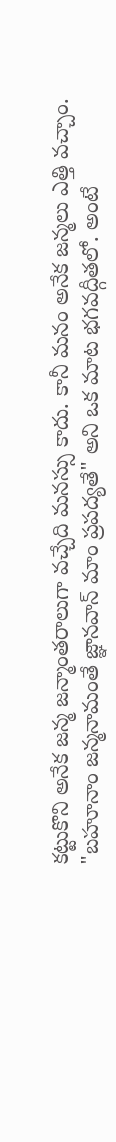కట్టుకొని అనేక జన్మ జన్మాంతరాలుగా వచ్చేది మనస్సు కాదు. కానీ మనం అనేక జన్మలు ఎత్తి వచ్చాం. "బహూనాం జన్మనామంతే జ్ఞానవాన్ మాం ప్రపద్యతే" అని ఒక మాట భగవద్గీతలో. అంటే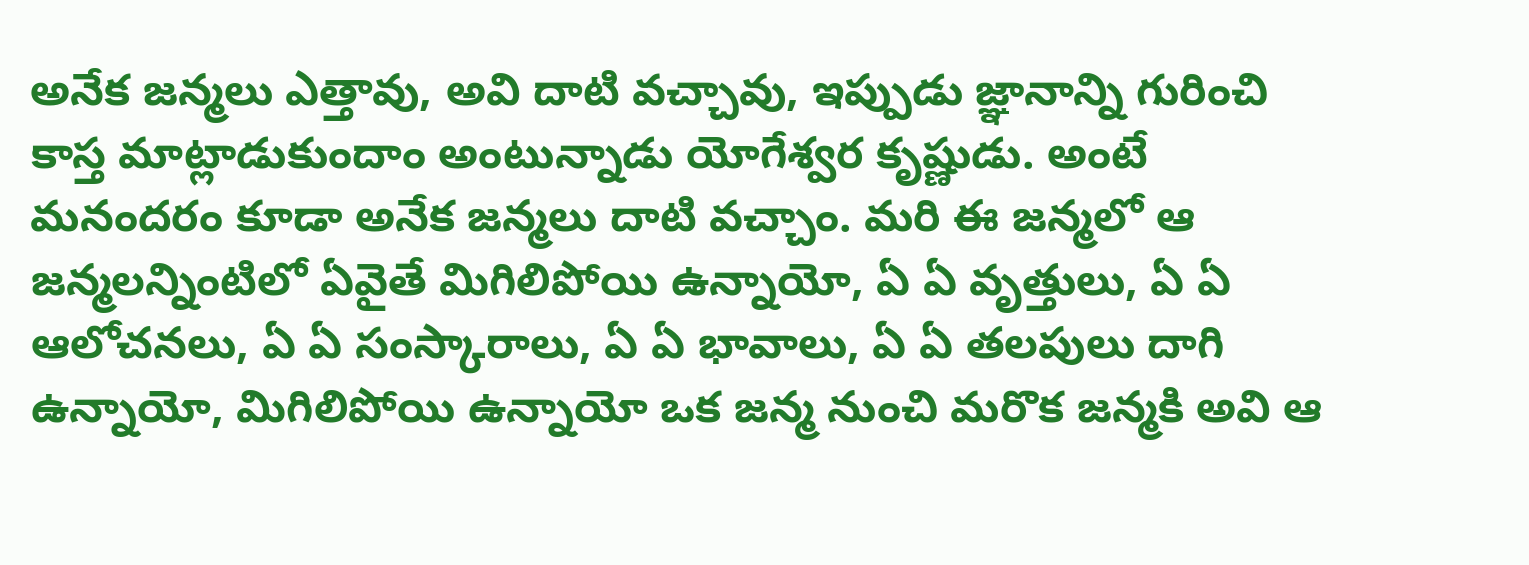అనేక జన్మలు ఎత్తావు, అవి దాటి వచ్చావు, ఇప్పుడు జ్ఞానాన్ని గురించి కాస్త మాట్లాడుకుందాం అంటున్నాడు యోగేశ్వర కృష్ణుడు. అంటే మనందరం కూడా అనేక జన్మలు దాటి వచ్చాం. మరి ఈ జన్మలో ఆ జన్మలన్నింటిలో ఏవైతే మిగిలిపోయి ఉన్నాయో, ఏ ఏ వృత్తులు, ఏ ఏ ఆలోచనలు, ఏ ఏ సంస్కారాలు, ఏ ఏ భావాలు, ఏ ఏ తలపులు దాగి ఉన్నాయో, మిగిలిపోయి ఉన్నాయో ఒక జన్మ నుంచి మరొక జన్మకి అవి ఆ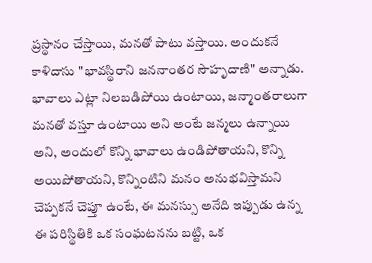ప్రస్థానం చేస్తాయి, మనతో పాటు వస్తాయి. అందుకనే కాళిదాసు "భావస్థిరాని జననాంతర సౌహృదాణి" అన్నాడు. భావాలు ఎట్లా నిలబడిపోయి ఉంటాయి, జన్మాంతరాలుగా మనతో వస్తూ ఉంటాయి అని అంటే జన్మలు ఉన్నాయి అని, అందులో కొన్ని భావాలు ఉండిపోతాయని, కొన్ని అయిపోతాయని, కొన్నింటిని మనం అనుభవిస్తామని చెప్పకనే చెప్తూ ఉంటే, ఈ మనస్సు అనేది ఇప్పుడు ఉన్న ఈ పరిస్థితికి ఒక సంఘటనను బట్టి, ఒక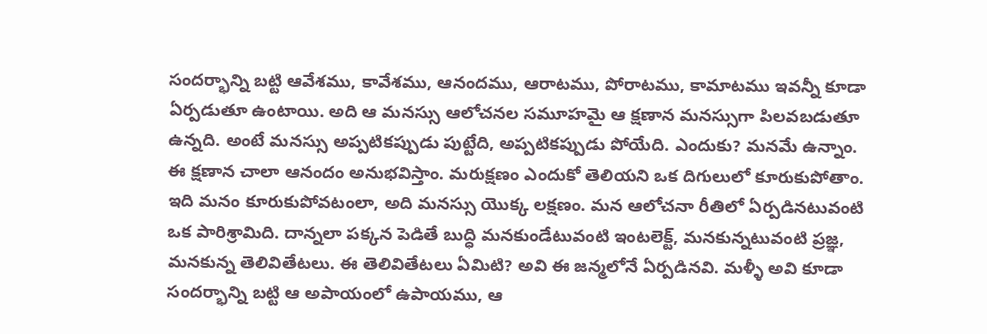సందర్భాన్ని బట్టి ఆవేశము, కావేశము, ఆనందము, ఆరాటము, పోరాటము, కామాటము ఇవన్నీ కూడా ఏర్పడుతూ ఉంటాయి. అది ఆ మనస్సు ఆలోచనల సమూహమై ఆ క్షణాన మనస్సుగా పిలవబడుతూ ఉన్నది. అంటే మనస్సు అప్పటికప్పుడు పుట్టేది, అప్పటికప్పుడు పోయేది. ఎందుకు? మనమే ఉన్నాం. ఈ క్షణాన చాలా ఆనందం అనుభవిస్తాం. మరుక్షణం ఎందుకో తెలియని ఒక దిగులులో కూరుకుపోతాం. ఇది మనం కూరుకుపోవటంలా, అది మనస్సు యొక్క లక్షణం. మన ఆలోచనా రీతిలో ఏర్పడినటువంటి ఒక పారిశ్రామిది. దాన్నలా పక్కన పెడితే బుద్ధి మనకుండేటువంటి ఇంటలెక్ట్, మనకున్నటువంటి ప్రజ్ఞ, మనకున్న తెలివితేటలు. ఈ తెలివితేటలు ఏమిటి? అవి ఈ జన్మలోనే ఏర్పడినవి. మళ్ళీ అవి కూడా సందర్భాన్ని బట్టి ఆ అపాయంలో ఉపాయము, ఆ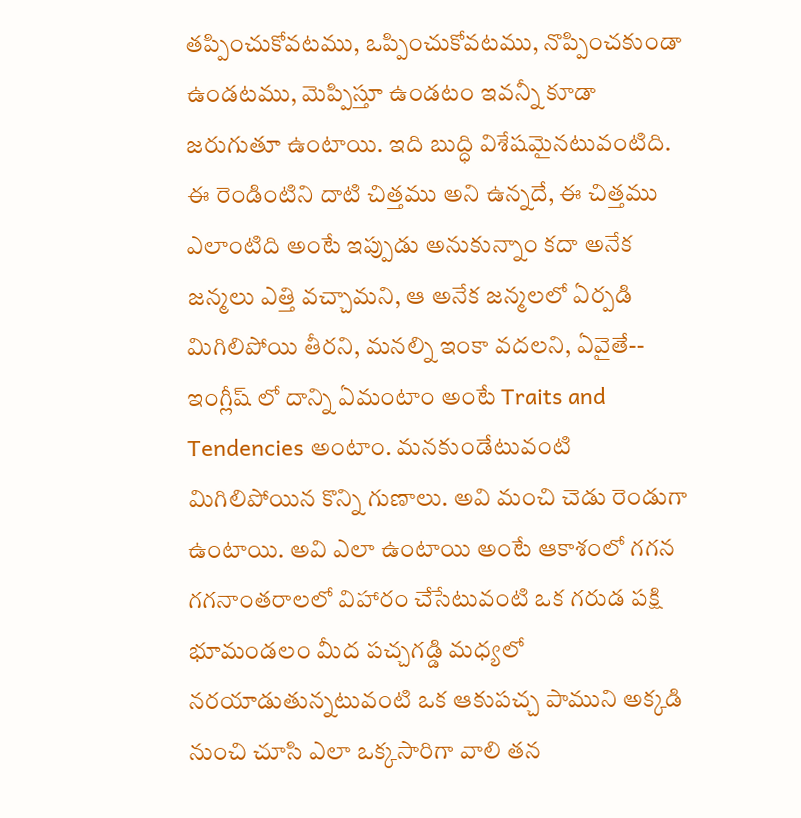తప్పించుకోవటము, ఒప్పించుకోవటము, నొప్పించకుండా ఉండటము, మెప్పిస్తూ ఉండటం ఇవన్నీ కూడా జరుగుతూ ఉంటాయి. ఇది బుద్ధి విశేషమైనటువంటిది. ఈ రెండింటిని దాటి చిత్తము అని ఉన్నదే, ఈ చిత్తము ఎలాంటిది అంటే ఇప్పుడు అనుకున్నాం కదా అనేక జన్మలు ఎత్తి వచ్చామని, ఆ అనేక జన్మలలో ఏర్పడి మిగిలిపోయి తీరని, మనల్ని ఇంకా వదలని, ఏవైతే-- ఇంగ్లీష్ లో దాన్ని ఏమంటాం అంటే Traits and Tendencies అంటాం. మనకుండేటువంటి మిగిలిపోయిన కొన్ని గుణాలు. అవి మంచి చెడు రెండుగా ఉంటాయి. అవి ఎలా ఉంటాయి అంటే ఆకాశంలో గగన గగనాంతరాలలో విహారం చేసేటువంటి ఒక గరుడ పక్షి భూమండలం మీద పచ్చగడ్డి మధ్యలో నరయాడుతున్నటువంటి ఒక ఆకుపచ్చ పాముని అక్కడి నుంచి చూసి ఎలా ఒక్కసారిగా వాలి తన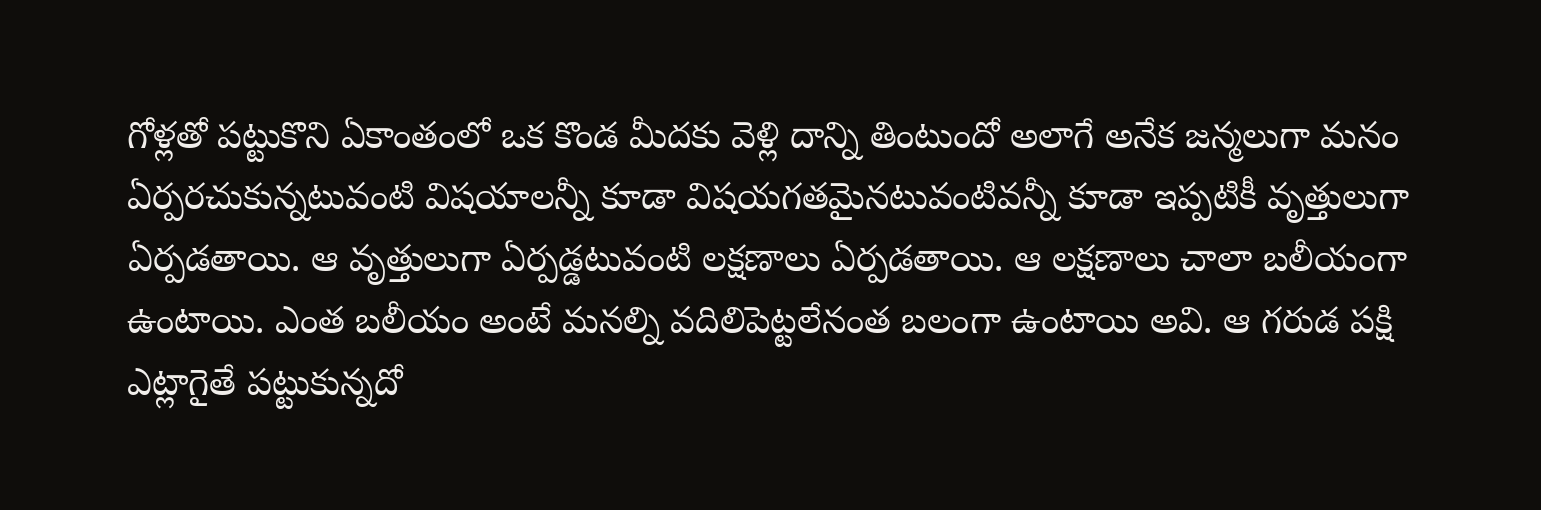గోళ్లతో పట్టుకొని ఏకాంతంలో ఒక కొండ మీదకు వెళ్లి దాన్ని తింటుందో అలాగే అనేక జన్మలుగా మనం ఏర్పరచుకున్నటువంటి విషయాలన్నీ కూడా విషయగతమైనటువంటివన్నీ కూడా ఇప్పటికీ వృత్తులుగా ఏర్పడతాయి. ఆ వృత్తులుగా ఏర్పడ్డటువంటి లక్షణాలు ఏర్పడతాయి. ఆ లక్షణాలు చాలా బలీయంగా ఉంటాయి. ఎంత బలీయం అంటే మనల్ని వదిలిపెట్టలేనంత బలంగా ఉంటాయి అవి. ఆ గరుడ పక్షి ఎట్లాగైతే పట్టుకున్నదో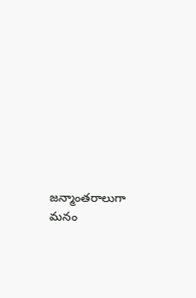జన్మాంతరాలుగా మనం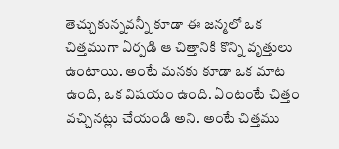తెచ్చుకున్నవన్నీ కూడా ఈ జన్మలో ఒక చిత్తముగా ఏర్పడి ఆ చిత్తానికి కొన్ని వృత్తులు ఉంటాయి. అంటే మనకు కూడా ఒక మాట ఉంది, ఒక విషయం ఉంది. ఏంటంటే చిత్తం వచ్చినట్లు చేయండి అని. అంటే చిత్తము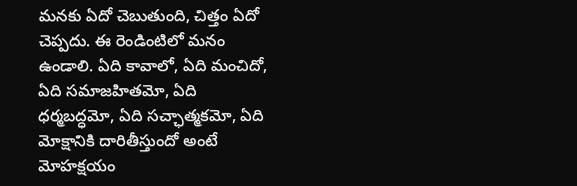మనకు ఏదో చెబుతుంది, చిత్తం ఏదో చెప్పదు. ఈ రెండింటిలో మనం ఉండాలి. ఏది కావాలో, ఏది మంచిదో, ఏది సమాజహితమో, ఏది ధర్మబద్ధమో, ఏది సచ్ఛాత్మకమో, ఏది మోక్షానికి దారితీస్తుందో అంటే మోహక్షయం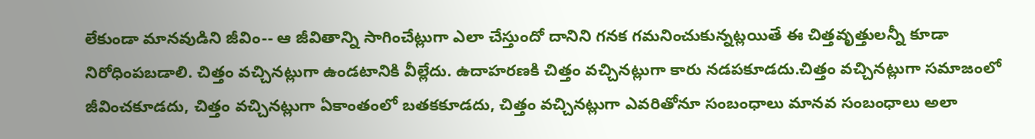లేకుండా మానవుడిని జీవిం-- ఆ జీవితాన్ని సాగించేట్లుగా ఎలా చేస్తుందో దానిని గనక గమనించుకున్నట్లయితే ఈ చిత్తవృత్తులన్నీ కూడా నిరోధింపబడాలి. చిత్తం వచ్చినట్లుగా ఉండటానికి వీల్లేదు. ఉదాహరణకి చిత్తం వచ్చినట్లుగా కారు నడపకూడదు.చిత్తం వచ్చినట్లుగా సమాజంలో జీవించకూడదు, చిత్తం వచ్చినట్లుగా ఏకాంతంలో బతకకూడదు, చిత్తం వచ్చినట్లుగా ఎవరితోనూ సంబంధాలు మానవ సంబంధాలు అలా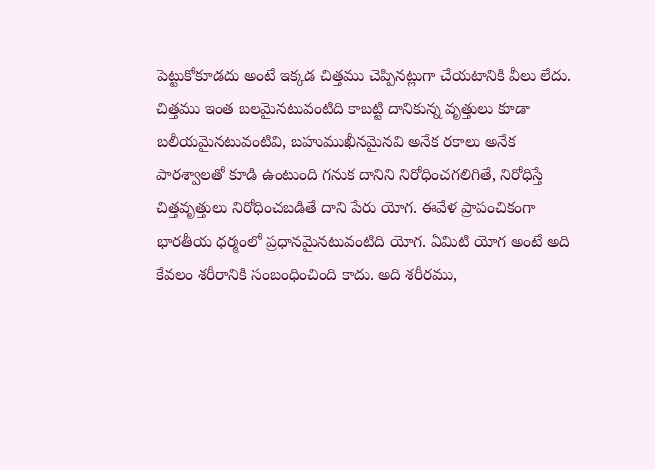పెట్టుకోకూడదు అంటే ఇక్కడ చిత్తము చెప్పినట్లుగా చేయటానికి వీలు లేదు. చిత్తము ఇంత బలమైనటువంటిది కాబట్టి దానికున్న వృత్తులు కూడా బలీయమైనటువంటివి, బహుముఖీనమైనవి అనేక రకాలు అనేక పారశ్వాలతో కూడి ఉంటుంది గనుక దానిని నిరోధించగలిగితే, నిరోధిస్తే చిత్తవృత్తులు నిరోధించబడితే దాని పేరు యోగ. ఈవేళ ప్రాపంచికంగా భారతీయ ధర్మంలో ప్రధానమైనటువంటిది యోగ. ఏమిటి యోగ అంటే అది కేవలం శరీరానికి సంబంధించింది కాదు. అది శరీరము,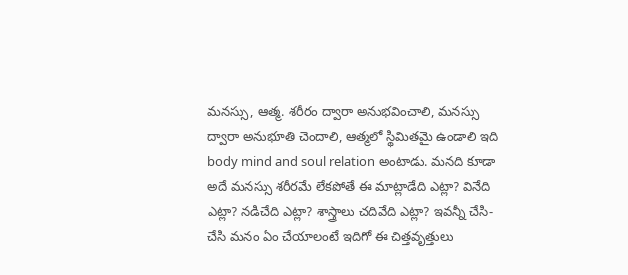మనస్సు, ఆత్మ. శరీరం ద్వారా అనుభవించాలి, మనస్సు ద్వారా అనుభూతి చెందాలి, ఆత్మలో స్థిమితమై ఉండాలి ఇది body mind and soul relation అంటాడు. మనది కూడా అదే మనస్సు శరీరమే లేకపోతే ఈ మాట్లాడేది ఎట్లా? వినేది ఎట్లా? నడిచేది ఎట్లా? శాస్త్రాలు చదివేది ఎట్లా? ఇవన్నీ చేసి-చేసి మనం ఏం చేయాలంటే ఇదిగో ఈ చిత్తవృత్తులు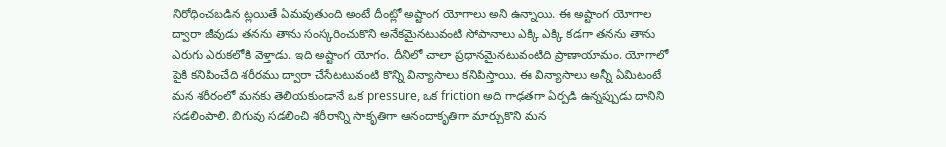నిరోధించబడిన ట్లయితే ఏమవుతుంది అంటే దీంట్లో అష్టాంగ యోగాలు అని ఉన్నాయి. ఈ అష్టాంగ యోగాల ద్వారా జీవుడు తనను తాను సంస్కరించుకొని అనేకమైనటువంటి సోపానాలు ఎక్కి ఎక్కి కడగా తనను తాను ఎరుగు ఎరుకలోకి వెళ్తాడు. ఇది అష్టాంగ యోగం. దీనిలో చాలా ప్రధానమైనటువంటిది ప్రాణాయామం. యోగాలో పైకి కనిపించేది శరీరము ద్వారా చేసేటటువంటి కొన్ని విన్యాసాలు కనిపిస్తాయి. ఈ విన్యాసాలు అన్నీ ఏమిటంటే మన శరీరంలో మనకు తెలియకుండానే ఒక pressure, ఒక friction అది గాఢతగా ఏర్పడి ఉన్నప్పుడు దానిని సడలింపాలి. బిగువు సడలించి శరీరాన్ని సాకృతిగా ఆనందాకృతిగా మార్చుకొని మన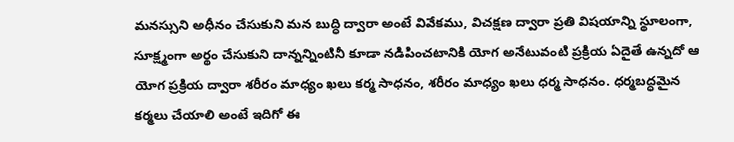మనస్సుని అధీనం చేసుకుని మన బుద్ధి ద్వారా అంటే వివేకము, విచక్షణ ద్వారా ప్రతి విషయాన్ని స్థూలంగా, సూక్ష్మంగా అర్థం చేసుకుని దాన్నన్నింటినీ కూడా నడిపించటానికి యోగ అనేటువంటి ప్రక్రియ ఏదైతే ఉన్నదో ఆ యోగ ప్రక్రియ ద్వారా శరీరం మాధ్యం ఖలు కర్మ సాధనం, శరీరం మాధ్యం ఖలు ధర్మ సాధనం. ధర్మబద్ధమైన కర్మలు చేయాలి అంటే ఇదిగో ఈ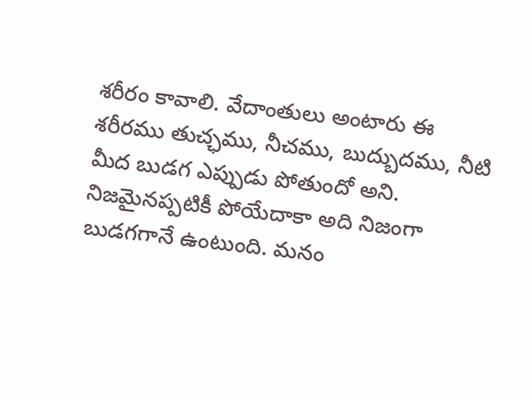శరీరం కావాలి. వేదాంతులు అంటారు ఈ శరీరము తుచ్ఛము, నీచము, బుద్బుదము, నీటి మీద బుడగ ఎప్పుడు పోతుందో అని. నిజమైనప్పటికీ పోయేదాకా అది నిజంగా బుడగగానే ఉంటుంది. మనం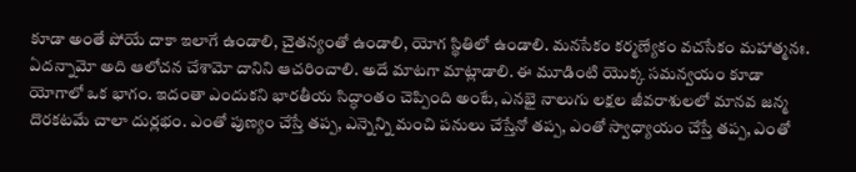కూడా అంతే పోయే దాకా ఇలాగే ఉండాలి, చైతన్యంతో ఉండాలి, యోగ స్థితిలో ఉండాలి. మనసేకం కర్మణ్యేకం వచసేకం మహాత్మనః. ఏదన్నామో అది ఆలోచన చేశామో దానిని ఆచరించాలి. అదే మాటగా మాట్లాడాలి. ఈ మూడింటి యొక్క సమన్వయం కూడా యోగాలో ఒక భాగం. ఇదంతా ఎందుకని భారతీయ సిద్ధాంతం చెప్పింది అంటే, ఎనభై నాలుగు లక్షల జీవరాశులలో మానవ జన్మ దొరకటమే చాలా దుర్లభం. ఎంతో పుణ్యం చేస్తే తప్ప, ఎన్నెన్ని మంచి పనులు చేస్తేనో తప్ప, ఎంతో స్వాధ్యాయం చేస్తే తప్ప, ఎంతో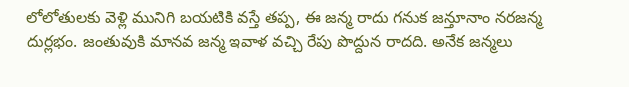లోలోతులకు వెళ్లి మునిగి బయటికి వస్తే తప్ప, ఈ జన్మ రాదు గనుక జన్తూనాం నరజన్మ దుర్లభం. జంతువుకి మానవ జన్మ ఇవాళ వచ్చి రేపు పొద్దున రాదది. అనేక జన్మలు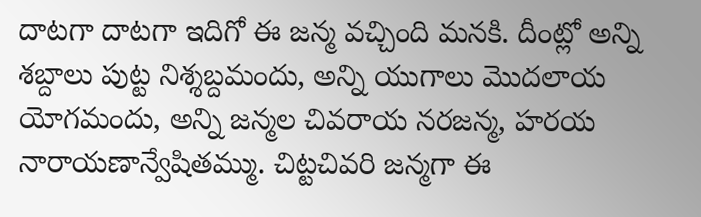దాటగా దాటగా ఇదిగో ఈ జన్మ వచ్చింది మనకి. దీంట్లో అన్ని శబ్దాలు పుట్ట నిశ్శబ్దమందు, అన్ని యుగాలు మొదలాయ యోగమందు, అన్ని జన్మల చివరాయ నరజన్మ, హరయ నారాయణాన్వేషితమ్ము. చిట్టచివరి జన్మగా ఈ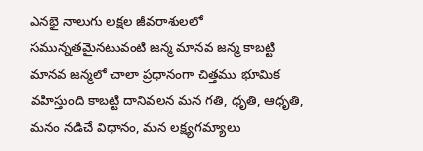ఎనభై నాలుగు లక్షల జీవరాశులలో సమున్నతమైనటువంటి జన్మ మానవ జన్మ కాబట్టి మానవ జన్మలో చాలా ప్రధానంగా చిత్తము భూమిక వహిస్తుంది కాబట్టి దానివలన మన గతి, ధృతి, ఆధృతి, మనం నడిచే విధానం, మన లక్ష్యగమ్యాలు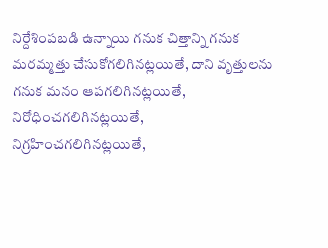నిర్దేశింపబడి ఉన్నాయి గనుక చిత్తాన్ని గనుక మరమ్మత్తు చేసుకోగలిగినట్లయితే, దాని వృత్తులను గనుక మనం ఆపగలిగినట్లయితే, నిరోధించగలిగినట్లయితే, నిగ్రహించగలిగినట్లయితే,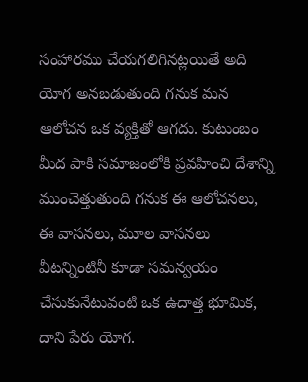సంహారము చేయగలిగినట్లయితే అది యోగ అనబడుతుంది గనుక మన ఆలోచన ఒక వ్యక్తితో ఆగదు. కుటుంబం మీద పాకి సమాజంలోకి ప్రవహించి దేశాన్ని ముంచెత్తుతుంది గనుక ఈ ఆలోచనలు, ఈ వాసనలు, మూల వాసనలు వీటన్నింటినీ కూడా సమన్వయం చేసుకునేటువంటి ఒక ఉదాత్త భూమిక, దాని పేరు యోగ.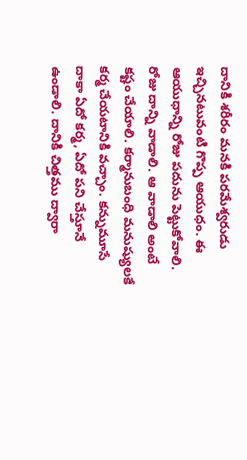దానికి శరీరం మనకి పరమేశ్వరుడు ఇచ్చినటువంటి గొప్ప ఆయుధం. ఈ ఆయుధాన్ని రోజు పదును పెట్టుకోవాలి. రోజు దాన్ని వాడాలి. ఆ వాడాలి అంటే కష్టం చేయాలి. కర్మానుబంధి మనుష్యులకే కర్మ చేయటానికి వచ్చాం. కన్నుమూసే దాకా ఏదో కర్మ, ఏదో పని చేస్తూనే ఉండాలి. దానికి చిత్తము ద్వారా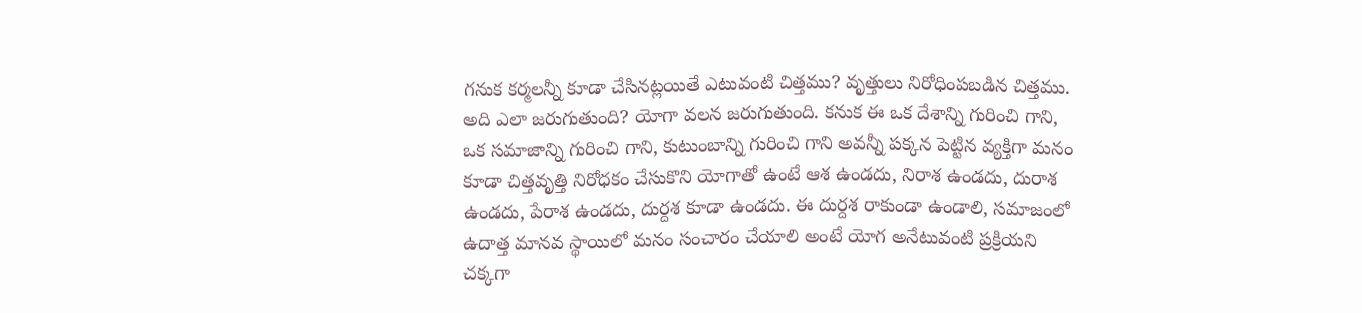గనుక కర్మలన్నీ కూడా చేసినట్లయితే ఎటువంటి చిత్తము? వృత్తులు నిరోధింపబడిన చిత్తము. అది ఎలా జరుగుతుంది? యోగా వలన జరుగుతుంది. కనుక ఈ ఒక దేశాన్ని గురించి గాని, ఒక సమాజాన్ని గురించి గాని, కుటుంబాన్ని గురించి గాని అవన్నీ పక్కన పెట్టిన వ్యక్తిగా మనం కూడా చిత్తవృత్తి నిరోధకం చేసుకొని యోగాతో ఉంటే ఆశ ఉండదు, నిరాశ ఉండదు, దురాశ ఉండదు, పేరాశ ఉండదు, దుర్దశ కూడా ఉండదు. ఈ దుర్దశ రాకుండా ఉండాలి, సమాజంలో ఉదాత్త మానవ స్థాయిలో మనం సంచారం చేయాలి అంటే యోగ అనేటువంటి ప్రక్రియని చక్కగా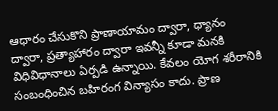ఆధారం చేసుకొని ప్రాణాయామం ద్వారా, ధ్యానం ద్వారా, ప్రత్యాహారం ద్వారా ఇవన్నీ కూడా మనకి విధివిధానాలు ఏర్పడి ఉన్నాయి. కేవలం యోగ శరీరానికి సంబంధించిన బహిరంగ విన్యాసం కాదు. ప్రాణ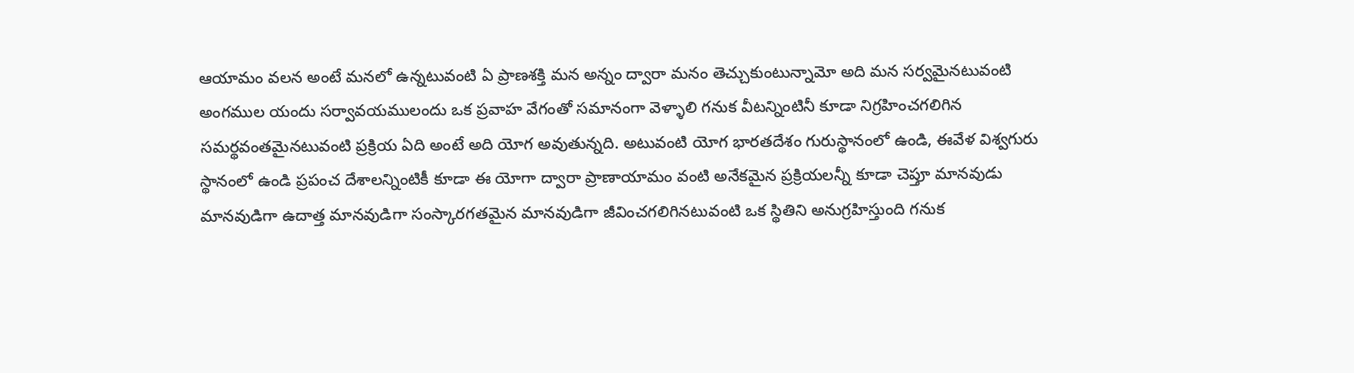ఆయామం వలన అంటే మనలో ఉన్నటువంటి ఏ ప్రాణశక్తి మన అన్నం ద్వారా మనం తెచ్చుకుంటున్నామో అది మన సర్వమైనటువంటి అంగముల యందు సర్వావయములందు ఒక ప్రవాహ వేగంతో సమానంగా వెళ్ళాలి గనుక వీటన్నింటినీ కూడా నిగ్రహించగలిగిన సమర్థవంతమైనటువంటి ప్రక్రియ ఏది అంటే అది యోగ అవుతున్నది. అటువంటి యోగ భారతదేశం గురుస్థానంలో ఉండి, ఈవేళ విశ్వగురు స్థానంలో ఉండి ప్రపంచ దేశాలన్నింటికీ కూడా ఈ యోగా ద్వారా ప్రాణాయామం వంటి అనేకమైన ప్రక్రియలన్నీ కూడా చెప్తూ మానవుడు మానవుడిగా ఉదాత్త మానవుడిగా సంస్కారగతమైన మానవుడిగా జీవించగలిగినటువంటి ఒక స్థితిని అనుగ్రహిస్తుంది గనుక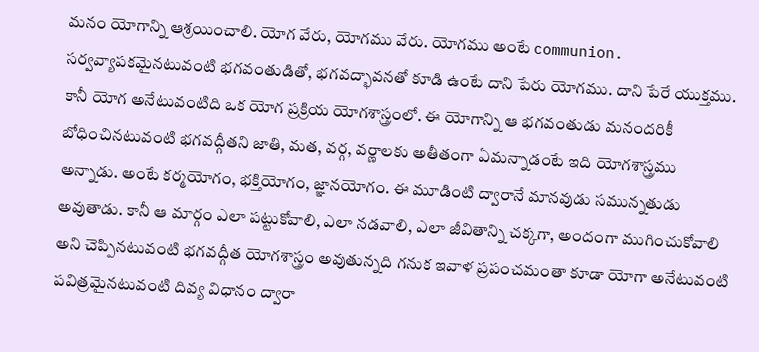మనం యోగాన్ని ఆశ్రయించాలి. యోగ వేరు, యోగము వేరు. యోగము అంటే communion. సర్వవ్యాపకమైనటువంటి భగవంతుడితో, భగవద్భావనతో కూడి ఉంటే దాని పేరు యోగము. దాని పేరే యుక్తము. కానీ యోగ అనేటువంటిది ఒక యోగ ప్రక్రియ యోగశాస్త్రంలో. ఈ యోగాన్ని ఆ భగవంతుడు మనందరికీ బోధించినటువంటి భగవద్గీతని జాతి, మత, వర్గ, వర్ణాలకు అతీతంగా ఏమన్నాడంటే ఇది యోగశాస్త్రము అన్నాడు. అంటే కర్మయోగం, భక్తియోగం, జ్ఞానయోగం. ఈ మూడింటి ద్వారానే మానవుడు సమున్నతుడు అవుతాడు. కానీ ఆ మార్గం ఎలా పట్టుకోవాలి, ఎలా నడవాలి, ఎలా జీవితాన్ని చక్కగా, అందంగా ముగించుకోవాలి అని చెప్పినటువంటి భగవద్గీత యోగశాస్త్రం అవుతున్నది గనుక ఇవాళ ప్రపంచమంతా కూడా యోగా అనేటువంటి పవిత్రమైనటువంటి దివ్య విధానం ద్వారా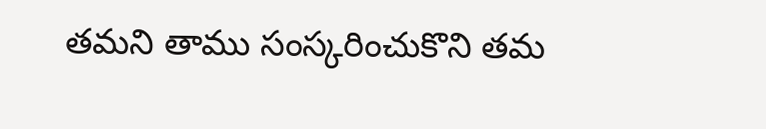తమని తాము సంస్కరించుకొని తమ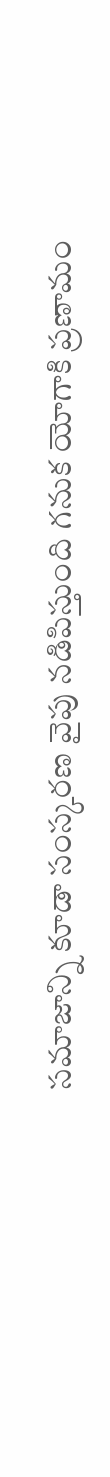సమాజాన్ని కూడా సంస్కరణ వైపు నడిపిస్తుంది గనుక యోగాకి ప్రణామం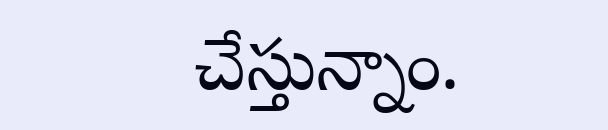చేస్తున్నాం.